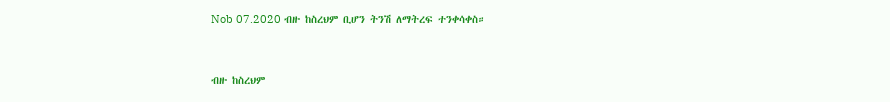Nob 07.2020 ብዙ ከስረህም ቢሆን ትንሽ ለማትረፍ ተንቀሳቀስ።



ብዙ ከስረህም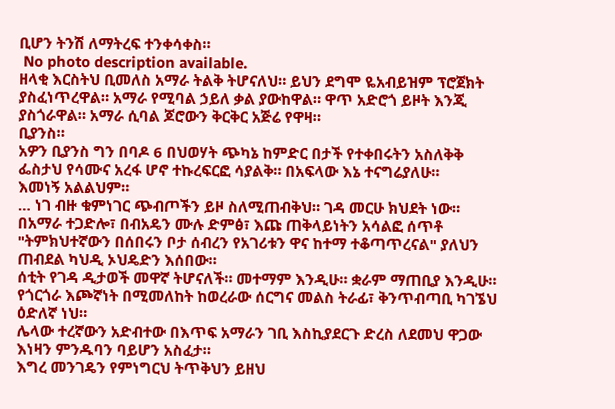ቢሆን ትንሽ ለማትረፍ ተንቀሳቀስ።
 No photo description available.
ዘላቂ እርስትህ ቢመለስ አማራ ትልቅ ትሆናለህ። ይህን ደግሞ ዬአብይዝም ፕሮጀክት ያስፈነጥረዋል። አማራ የሚባል ኃይለ ቃል ያውከዋል። ዋጥ አድሮጎ ይዞት እንጂ ያስጎራዋል። አማራ ሲባል ጆሮውን ቅርቅር አጅሬ የዋዛ።
ቢያንስ።
አዎን ቢያንስ ግን በባዶ 6 በህወሃት ጭካኔ ከምድር በታች የተቀበሩትን አስለቅቅ ፌስታህ የሳሙና አረፋ ሆኖ ተኩረፍርፎ ሳያልቅ። በአፍላው እኔ ተናግሬያለሁ።
እመነኝ አልልህም።
… ነገ ብዙ ቁምነገር ጭብጦችን ይዞ ስለሚጠብቅህ። ገዳ መርሁ ክህደት ነው። በአማራ ተጋድሎ፣ በብአዴን ሙሉ ድምፅ፣ እጩ ጠቅላይነትን አሳልፎ ሰጥቶ "ትምክህተኛውን በሰበሩን ቦታ ሰብረን የአገሪቱን ዋና ከተማ ተቆጣጥረናል" ያለህን ጠብደል ካህዲ ኦህዴድን እሰበው።
ሰቲት የገዳ ዲታወች መዋኛ ትሆናለች። መተማም እንዲሁ። ቋራም ማጠቢያ እንዲሁ። የጎርጎራ እጮኛነት በሚመለከት ከወረራው ሰርግና መልስ ትራፊ፣ ቅንጥብጣቢ ካገኜህ ዕድለኛ ነህ።
ሌላው ተረኛውን አድብተው በእጥፍ አማራን ገቢ እስኪያደርጉ ድረስ ለደመህ ዋጋው እነዛን ምንዱባን ባይሆን አስፈታ።
እግረ መንገዴን የምነግርህ ትጥቅህን ይዘህ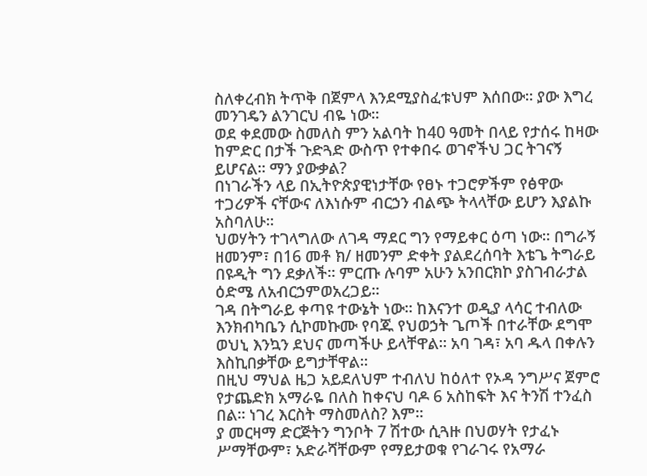ስለቀረብክ ትጥቅ በጀምላ እንደሚያስፈቱህም እሰበው። ያው እግረ መንገዴን ልንገርህ ብዬ ነው።
ወደ ቀደመው ስመለስ ምን አልባት ከ40 ዓመት በላይ የታሰሩ ከዛው ከምድር በታች ጉድጓድ ውስጥ የተቀበሩ ወገኖችህ ጋር ትገናኝ ይሆናል። ማን ያውቃል?
በነገራችን ላይ በኢትዮጵያዊነታቸው የፀኑ ተጋሮዎችም የፅዋው ተጋሪዎች ናቸውና ለእነሱም ብርኃን ብልጭ ትላላቸው ይሆን እያልኩ አስባለሁ።
ህወሃትን ተገላግለው ለገዳ ማደር ግን የማይቀር ዕጣ ነው። በግራኝ ዘመንም፣ በ16 መቶ ክ/ ዘመንም ድቀት ያልደረሰባት እቴጌ ትግራይ በዩዲት ግን ደቃለች። ምርጡ ሉባም አሁን አንበርክኮ ያስገብራታል ዕድሜ ለአብርኃምወአረጋይ።
ገዳ በትግራይ ቀጣዩ ተውኔት ነው። ከእናንተ ወዲያ ላሳር ተብለው እንክብካቤን ሲኮመኩሙ የባጁ የህወኃት ጌጦች በተራቸው ደግሞ ወህኒ እንኳን ደህና መጣችሁ ይላቸዋል። አባ ገዳ፣ አባ ዱላ በቀሉን እስኪበቃቸው ይግታቸዋል።
በዚህ ማህል ዜጋ አይደለህም ተብለህ ከዕለተ የኦዳ ንግሥና ጀምሮ የታጨድክ አማራዬ በለስ ከቀናህ ባዶ 6 አስከፍት እና ትንሽ ተንፈስ በል። ነገረ እርስት ማስመለስ? እም።
ያ መርዛማ ድርጅትን ግንቦት 7 ሽተው ሲጓዙ በህወሃት የታፈኑ ሥማቸውም፣ አድራሻቸውም የማይታወቁ የገራገሩ የአማራ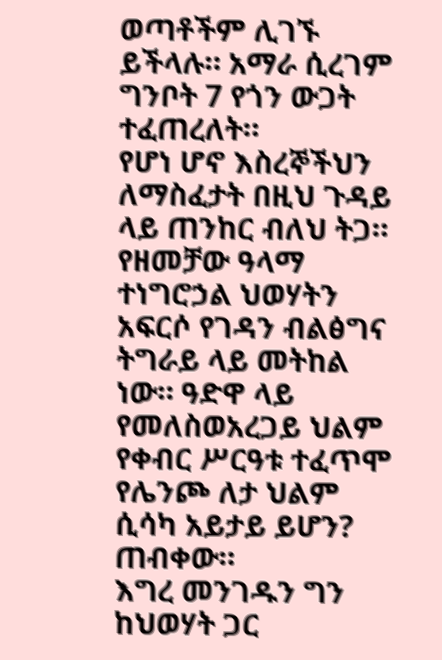ወጣቶችም ሊገኙ ይችላሉ። አማራ ሲረገም ግንቦት 7 የጎን ውጋት ተፈጠረለት።
የሆነ ሆኖ እስረኞችህን ለማስፈታት በዚህ ጉዳይ ላይ ጠንከር ብለህ ትጋ። የዘመቻው ዓላማ ተነግሮኃል ህወሃትን አፍርሶ የገዳን ብልፅግና ትግራይ ላይ መትከል ነው። ዓድዋ ላይ የመለስወአረጋይ ህልም የቀብር ሥርዓቱ ተፈጥሞ የሌንጮ ለታ ህልም ሲሳካ አይታይ ይሆን? ጠብቀው።
እግረ መንገዱን ግን ከህወሃት ጋር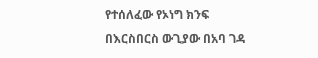የተሰለፈው የኦነግ ክንፍ በእርስበርስ ውጊያው በአባ ገዳ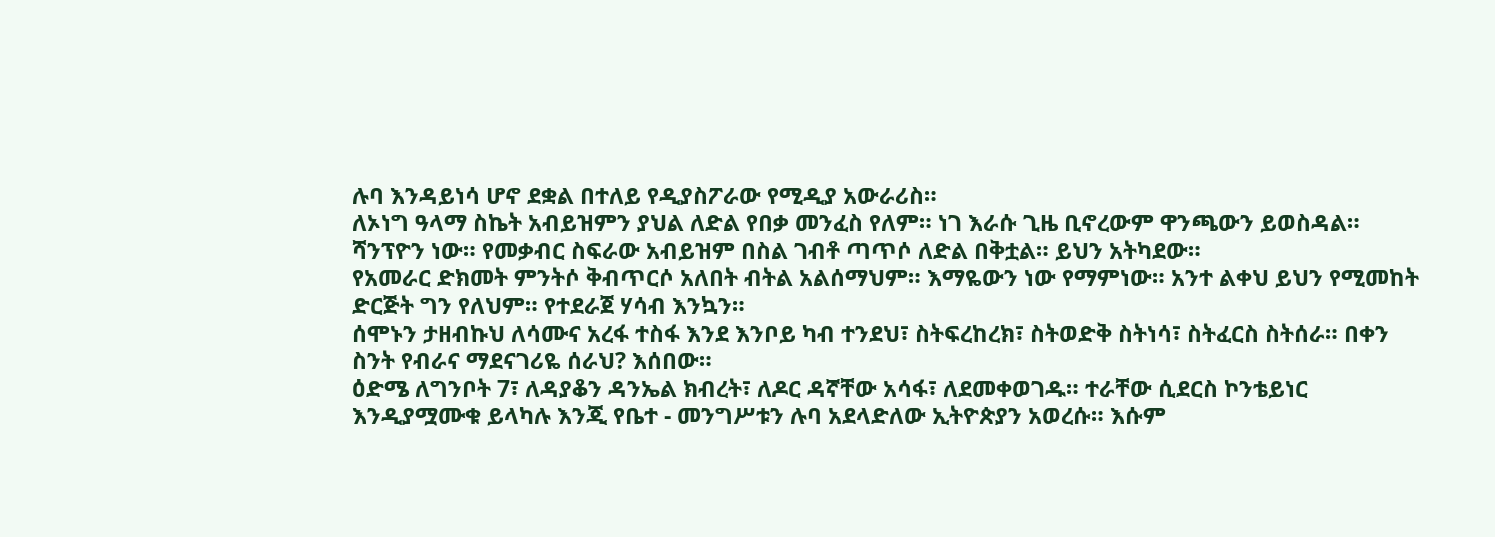ሉባ እንዳይነሳ ሆኖ ደቋል በተለይ የዲያስፖራው የሚዲያ አውራሪስ።
ለኦነግ ዓላማ ስኬት አብይዝምን ያህል ለድል የበቃ መንፈስ የለም። ነገ እራሱ ጊዜ ቢኖረውም ዋንጫውን ይወስዳል። ሻንፕዮን ነው። የመቃብር ስፍራው አብይዝም በስል ገብቶ ጣጥሶ ለድል በቅቷል። ይህን አትካደው።
የአመራር ድክመት ምንትሶ ቅብጥርሶ አለበት ብትል አልሰማህም። እማዬውን ነው የማምነው። አንተ ልቀህ ይህን የሚመከት ድርጅት ግን የለህም። የተደራጀ ሃሳብ እንኳን።
ሰሞኑን ታዘብኩህ ለሳሙና አረፋ ተስፋ እንደ እንቦይ ካብ ተንደህ፣ ስትፍረከረክ፣ ስትወድቅ ስትነሳ፣ ስትፈርስ ስትሰራ። በቀን ስንት የብራና ማደናገሪዬ ሰራህ? እሰበው።
ዕድሜ ለግንቦት 7፣ ለዳያቆን ዳንኤል ክብረት፣ ለዶር ዳኛቸው አሳፋ፣ ለደመቀወገዱ። ተራቸው ሲደርስ ኮንቴይነር እንዲያሟሙቁ ይላካሉ እንጂ የቤተ - መንግሥቱን ሉባ አደላድለው ኢትዮጵያን አወረሱ። እሱም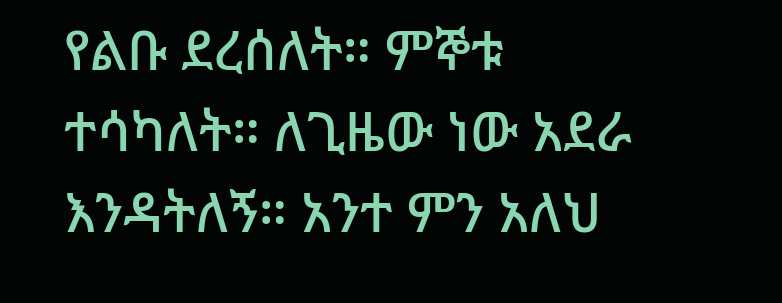የልቡ ደረሰለት። ምኞቱ ተሳካለት። ለጊዜው ነው አደራ እንዳትለኝ። አንተ ምን አለህ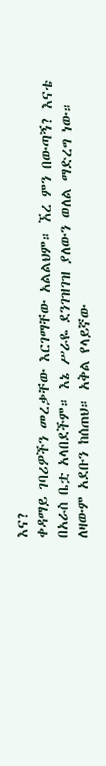እና?
ቀዳማይ ገባሪዎችን መረቃቸው እርገማቸው አልልህም። ኧረ ምን በውጣኝ? እናቴ በአራስ ቤቷ አላበደችም። እኔ ሥራዬ ደንገዝገዝ ያለውን ወለል ማድረግ ነው። ለዛውም አደቡን ከሰጠህ። አቅል የላይኛው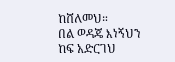ከሸለመህ።
በል ወዳጄ እነኝህን ከፍ አድርገህ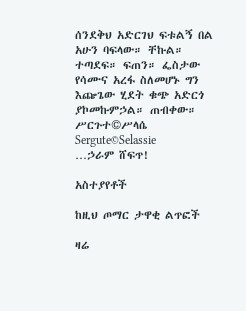ሰንደቅህ አድርገህ ፍቱልኝ በል አሁን ባፍላው። ቸኩል። ተጣደፍ። ፍጠን። ፌስታው የሳሙና አረፋ ስለመሆኑ ግን እጬጌው ሂደት ቁጭ አድርጎ ያኮመኩምኃል። ጠብቀው።
ሥርጉተ©ሥላሴ
Sergute©Selassie
…ኃራም ሸፍጥ!

አስተያየቶች

ከዚህ ጦማር ታዋቂ ልጥፎች

ዛሬ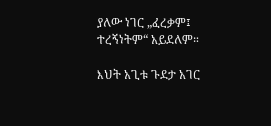ያለው ነገር „ፈረቃም፤ ተረኝነትም“ አይደለም።

እህት አጊቱ ጉደታ አገር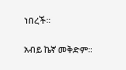ነበረች።

አብይ ኬኛ መቅድም።